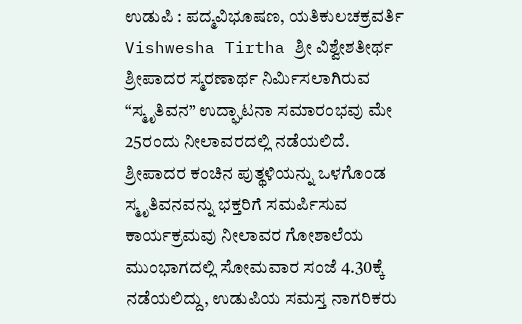ಉಡುಪಿ : ಪದ್ಮವಿಭೂಷಣ, ಯತಿಕುಲಚಕ್ರವರ್ತಿ Vishwesha Tirtha ಶ್ರೀ ವಿಶ್ವೇಶತೀರ್ಥ ಶ್ರೀಪಾದರ ಸ್ಮರಣಾರ್ಥ ನಿರ್ಮಿಸಲಾಗಿರುವ “ಸ್ಮೃತಿವನ” ಉದ್ಘಾಟನಾ ಸಮಾರಂಭವು ಮೇ 25ರಂದು ನೀಲಾವರದಲ್ಲಿ ನಡೆಯಲಿದೆ.
ಶ್ರೀಪಾದರ ಕಂಚಿನ ಪುತ್ಥಳಿಯನ್ನು ಒಳಗೊಂಡ ಸ್ಮೃತಿವನವನ್ನು ಭಕ್ತರಿಗೆ ಸಮರ್ಪಿಸುವ ಕಾರ್ಯಕ್ರಮವು ನೀಲಾವರ ಗೋಶಾಲೆಯ ಮುಂಭಾಗದಲ್ಲಿ ಸೋಮವಾರ ಸಂಜೆ 4.30ಕ್ಕೆ ನಡೆಯಲಿದ್ದು, ಉಡುಪಿಯ ಸಮಸ್ತ ನಾಗರಿಕರು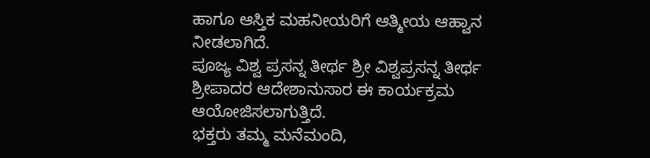ಹಾಗೂ ಆಸ್ತಿಕ ಮಹನೀಯರಿಗೆ ಆತ್ಮೀಯ ಆಹ್ವಾನ ನೀಡಲಾಗಿದೆ.
ಪೂಜ್ಯ ವಿಶ್ವ ಪ್ರಸನ್ನ ತೀರ್ಥ ಶ್ರೀ ವಿಶ್ವಪ್ರಸನ್ನ ತೀರ್ಥ ಶ್ರೀಪಾದರ ಆದೇಶಾನುಸಾರ ಈ ಕಾರ್ಯಕ್ರಮ ಆಯೋಜಿಸಲಾಗುತ್ತಿದೆ.
ಭಕ್ತರು ತಮ್ಮ ಮನೆಮಂದಿ,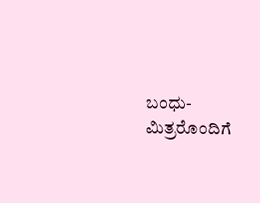ಬಂಧು-ಮಿತ್ರರೊಂದಿಗೆ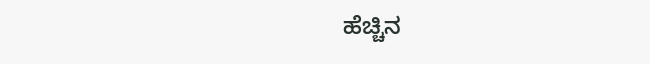ಹೆಚ್ಚಿನ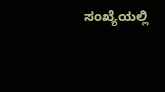ಸಂಖ್ಯೆಯಲ್ಲಿ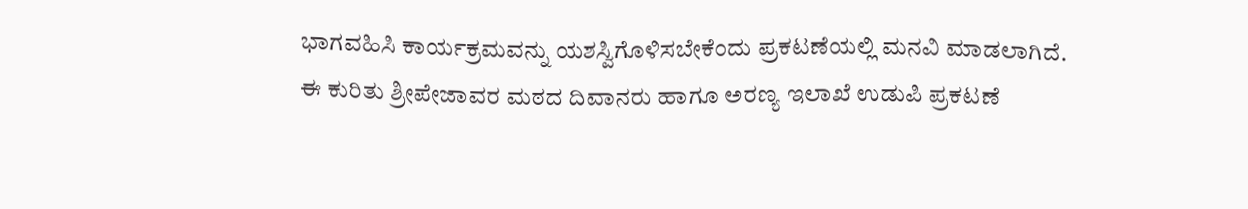ಭಾಗವಹಿಸಿ ಕಾರ್ಯಕ್ರಮವನ್ನು ಯಶಸ್ವಿಗೊಳಿಸಬೇಕೆಂದು ಪ್ರಕಟಣೆಯಲ್ಲಿ ಮನವಿ ಮಾಡಲಾಗಿದೆ.
ಈ ಕುರಿತು ಶ್ರೀಪೇಜಾವರ ಮಠದ ದಿವಾನರು ಹಾಗೂ ಅರಣ್ಯ ಇಲಾಖೆ ಉಡುಪಿ ಪ್ರಕಟಣೆ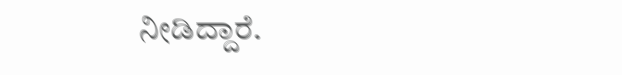ನೀಡಿದ್ದಾರೆ.